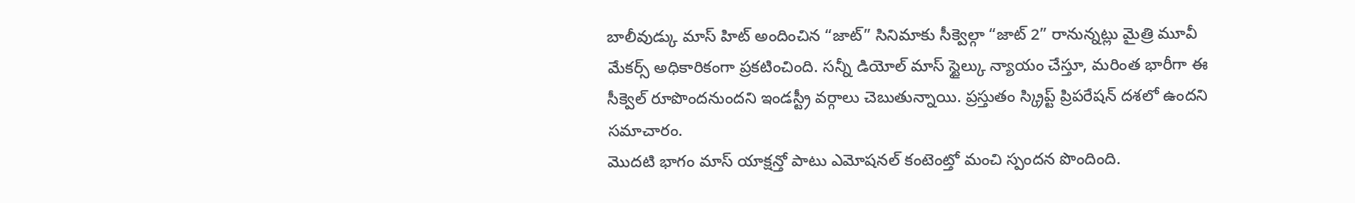బాలీవుడ్కు మాస్ హిట్ అందించిన “జాట్” సినిమాకు సీక్వెల్గా “జాట్ 2” రానున్నట్లు మైత్రి మూవీ మేకర్స్ అధికారికంగా ప్రకటించింది. సన్నీ డియోల్ మాస్ స్టైల్కు న్యాయం చేస్తూ, మరింత భారీగా ఈ సీక్వెల్ రూపొందనుందని ఇండస్ట్రీ వర్గాలు చెబుతున్నాయి. ప్రస్తుతం స్క్రిప్ట్ ప్రిపరేషన్ దశలో ఉందని సమాచారం.
మొదటి భాగం మాస్ యాక్షన్తో పాటు ఎమోషనల్ కంటెంట్తో మంచి స్పందన పొందింది.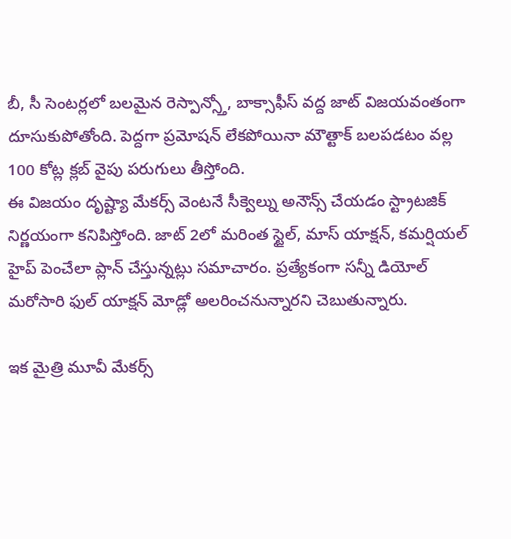బీ, సీ సెంటర్లలో బలమైన రెస్పాన్స్తో, బాక్సాఫీస్ వద్ద జాట్ విజయవంతంగా దూసుకుపోతోంది. పెద్దగా ప్రమోషన్ లేకపోయినా మౌత్టాక్ బలపడటం వల్ల 100 కోట్ల క్లబ్ వైపు పరుగులు తీస్తోంది.
ఈ విజయం దృష్ట్యా మేకర్స్ వెంటనే సీక్వెల్ను అనౌన్స్ చేయడం స్ట్రాటజిక్ నిర్ణయంగా కనిపిస్తోంది. జాట్ 2లో మరింత స్టైల్, మాస్ యాక్షన్, కమర్షియల్ హైప్ పెంచేలా ప్లాన్ చేస్తున్నట్లు సమాచారం. ప్రత్యేకంగా సన్నీ డియోల్ మరోసారి ఫుల్ యాక్షన్ మోడ్లో అలరించనున్నారని చెబుతున్నారు.

ఇక మైత్రి మూవీ మేకర్స్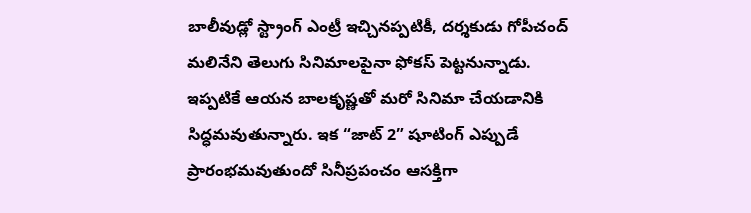బాలీవుడ్లో స్ట్రాంగ్ ఎంట్రీ ఇచ్చినప్పటికీ, దర్శకుడు గోపీచంద్ మలినేని తెలుగు సినిమాలపైనా ఫోకస్ పెట్టనున్నాడు. ఇప్పటికే ఆయన బాలకృష్ణతో మరో సినిమా చేయడానికి సిద్ధమవుతున్నారు. ఇక “జాట్ 2” షూటింగ్ ఎప్పుడే ప్రారంభమవుతుందో సినీప్రపంచం ఆసక్తిగా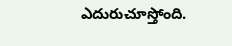ఎదురుచూస్తోంది.